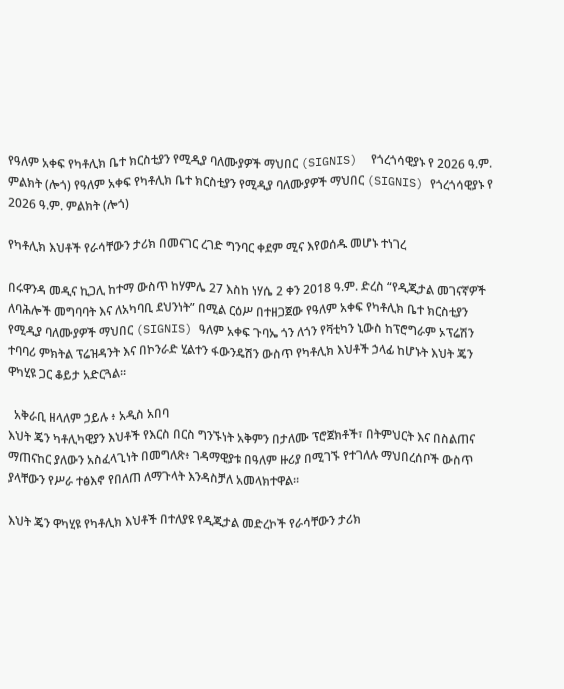የዓለም አቀፍ የካቶሊክ ቤተ ክርስቲያን የሚዲያ ባለሙያዎች ማህበር (SIGNIS)  የጎረጎሳዊያኑ የ 2026 ዓ.ም. ምልክት (ሎጎ) የዓለም አቀፍ የካቶሊክ ቤተ ክርስቲያን የሚዲያ ባለሙያዎች ማህበር (SIGNIS) የጎረጎሳዊያኑ የ 2026 ዓ.ም. ምልክት (ሎጎ)

የካቶሊክ እህቶች የራሳቸውን ታሪክ በመናገር ረገድ ግንባር ቀደም ሚና እየወሰዱ መሆኑ ተነገረ

በሩዋንዳ መዲና ኪጋሊ ከተማ ውስጥ ከሃምሌ 27 እስከ ነሃሴ 2 ቀን 2018 ዓ.ም. ድረስ “የዲጂታል መገናኛዎች ለባሕሎች መግባባት እና ለአካባቢ ደህንነት” በሚል ርዕሥ በተዘጋጀው የዓለም አቀፍ የካቶሊክ ቤተ ክርስቲያን የሚዲያ ባለሙያዎች ማህበር (SIGNIS) ዓለም አቀፍ ጉባኤ ጎን ለጎን የቫቲካን ኒውስ ከፕሮግራም ኦፕሬሽን ተባባሪ ምክትል ፕሬዝዳንት እና በኮንራድ ሂልተን ፋውንዴሽን ውስጥ የካቶሊክ እህቶች ኃላፊ ከሆኑት እህት ጄን ዋካሂዩ ጋር ቆይታ አድርጓል።

  አቅራቢ ዘላለም ኃይሉ ፥ አዲስ አበባ
እህት ጄን ካቶሊካዊያን እህቶች የእርስ በርስ ግንኙነት አቅምን በታለሙ ፕሮጀክቶች፣ በትምህርት እና በስልጠና ማጠናከር ያለውን አስፈላጊነት በመግለጽ፥ ገዳማዊያቱ በዓለም ዙሪያ በሚገኙ የተገለሉ ማህበረሰቦች ውስጥ ያላቸውን የሥራ ተፅእኖ የበለጠ ለማጉላት እንዳስቻለ አመላክተዋል።

እህት ጄን ዋካሂዩ የካቶሊክ እህቶች በተለያዩ የዲጂታል መድረኮች የራሳቸውን ታሪክ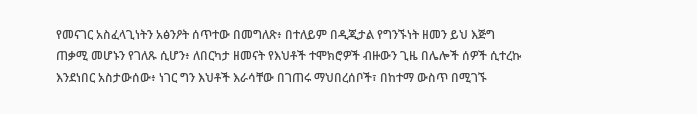የመናገር አስፈላጊነትን አፅንዖት ሰጥተው በመግለጽ፥ በተለይም በዲጂታል የግንኙነት ዘመን ይህ እጅግ ጠቃሚ መሆኑን የገለጹ ሲሆን፥ ለበርካታ ዘመናት የእህቶች ተሞክሮዎች ብዙውን ጊዜ በሌሎች ሰዎች ሲተረኩ እንደነበር አስታውሰው፥ ነገር ግን እህቶች እራሳቸው በገጠሩ ማህበረሰቦች፣ በከተማ ውስጥ በሚገኙ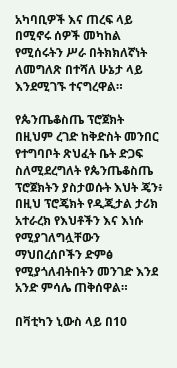አካባቢዎች እና ጠረፍ ላይ በሚኖሩ ሰዎች መካከል የሚሰሩትን ሥራ በትክክለኛነት ለመግለጽ በተሻለ ሁኔታ ላይ እንደሚገኙ ተናግረዋል።

የጴንጤቆስጤ ፕሮጀክት
በዚህም ረገድ ከቅድስት መንበር የተግባቦት ጽህፈት ቤት ድጋፍ ስለሚደረግለት የጴንጤቆስጤ ፕሮጀክትን ያስታወሱት እህት ጄን፥ በዚህ ፕሮጄክት የዲጂታል ታሪክ አተራረክ የእህቶችን እና እነሱ የሚያገለግሏቸውን ማህበረሰቦችን ድምፅ የሚያጎለብትበትን መንገድ እንደ አንድ ምሳሌ ጠቅሰዋል።

በቫቲካን ኒውስ ላይ በ10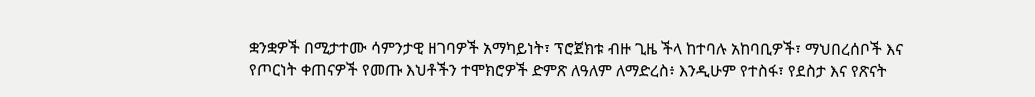ቋንቋዎች በሚታተሙ ሳምንታዊ ዘገባዎች አማካይነት፣ ፕሮጀክቱ ብዙ ጊዜ ችላ ከተባሉ አከባቢዎች፣ ማህበረሰቦች እና የጦርነት ቀጠናዎች የመጡ እህቶችን ተሞክሮዎች ድምጽ ለዓለም ለማድረስ፥ እንዲሁም የተስፋ፣ የደስታ እና የጽናት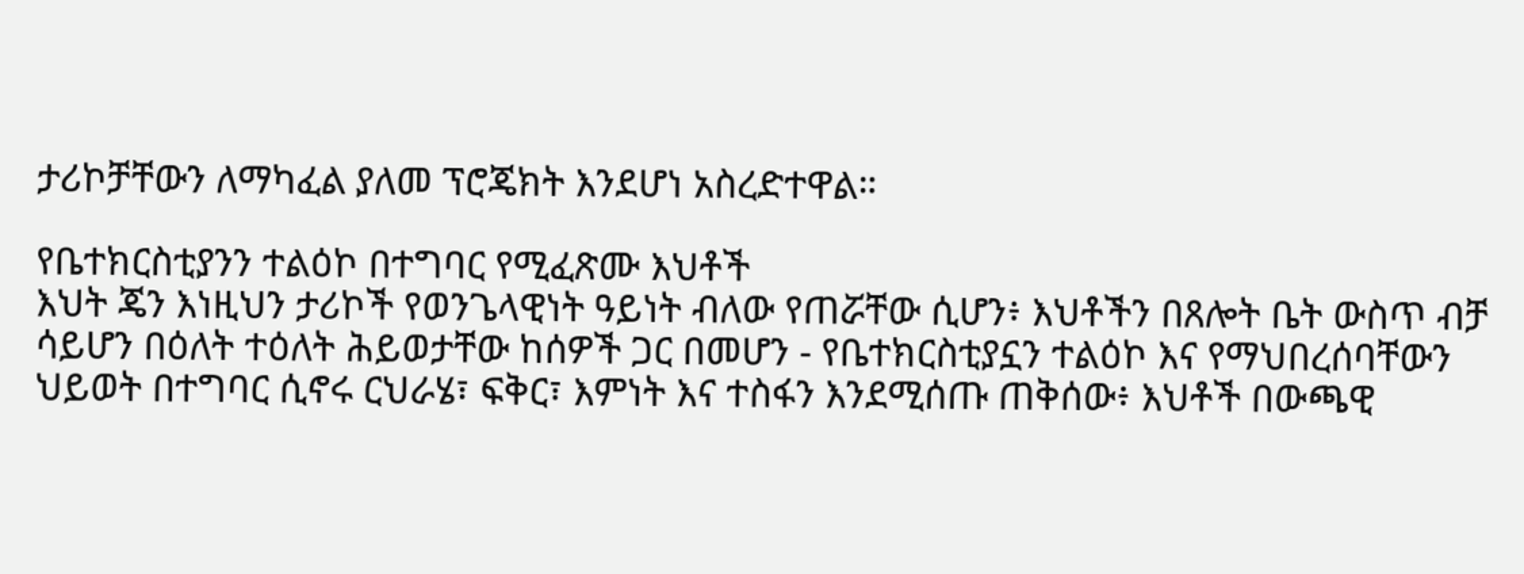ታሪኮቻቸውን ለማካፈል ያለመ ፕሮጄክት እንደሆነ አስረድተዋል።

የቤተክርስቲያንን ተልዕኮ በተግባር የሚፈጽሙ እህቶች
እህት ጄን እነዚህን ታሪኮች የወንጌላዊነት ዓይነት ብለው የጠሯቸው ሲሆን፥ እህቶችን በጸሎት ቤት ውስጥ ብቻ ሳይሆን በዕለት ተዕለት ሕይወታቸው ከሰዎች ጋር በመሆን - የቤተክርስቲያኗን ተልዕኮ እና የማህበረሰባቸውን ህይወት በተግባር ሲኖሩ ርህራሄ፣ ፍቅር፣ እምነት እና ተስፋን እንደሚሰጡ ጠቅሰው፥ እህቶች በውጫዊ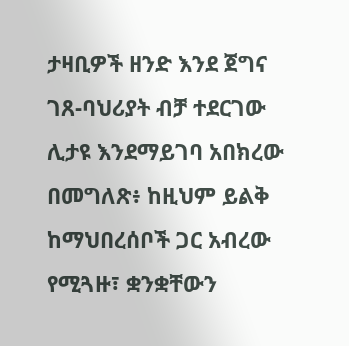ታዛቢዎች ዘንድ እንደ ጀግና ገጸ-ባህሪያት ብቻ ተደርገው ሊታዩ እንደማይገባ አበክረው በመግለጽ፥ ከዚህም ይልቅ ከማህበረሰቦች ጋር አብረው የሚጓዙ፣ ቋንቋቸውን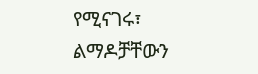የሚናገሩ፣ ልማዶቻቸውን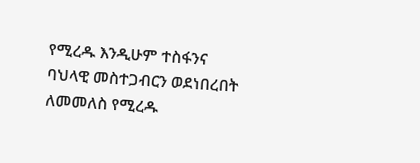የሚረዱ እንዲሁም ተስፋንና ባህላዊ መስተጋብርን ወደነበረበት ለመመለስ የሚረዱ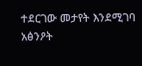ተደርገው መታየት እንደሚገባ አፅንዖት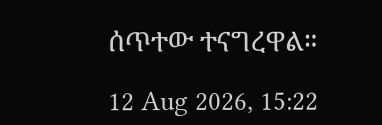ሰጥተው ተናግረዋል።

12 Aug 2026, 15:22